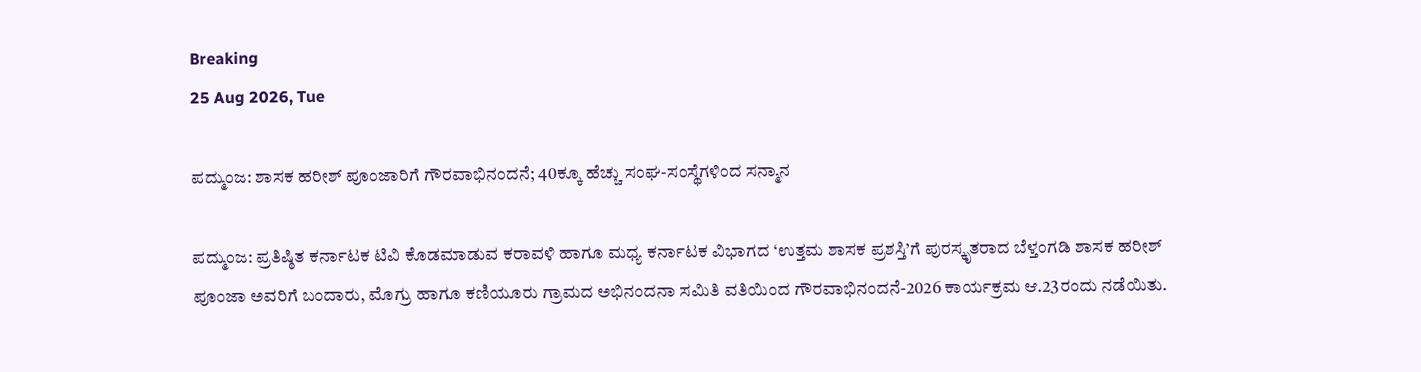Breaking
25 Aug 2026, Tue

ಪದ್ಮುಂಜ: ಶಾಸಕ ಹರೀಶ್ ಪೂಂಜಾರಿಗೆ ಗೌರವಾಭಿನಂದನೆ; 40ಕ್ಕೂ ಹೆಚ್ಚು ಸಂಘ-ಸಂಸ್ಥೆಗಳಿಂದ ಸನ್ಮಾನ

ಪದ್ಮುಂಜ: ಪ್ರತಿಷ್ಠಿತ ಕರ್ನಾಟಕ ಟಿವಿ ಕೊಡಮಾಡುವ ಕರಾವಳಿ ಹಾಗೂ ಮಧ್ಯ ಕರ್ನಾಟಕ ವಿಭಾಗದ ‘ಉತ್ತಮ ಶಾಸಕ ಪ್ರಶಸ್ತಿ’ಗೆ ಪುರಸ್ಕೃತರಾದ ಬೆಳ್ತಂಗಡಿ ಶಾಸಕ ಹರೀಶ್ ಪೂಂಜಾ ಅವರಿಗೆ ಬಂದಾರು, ಮೊಗ್ರು ಹಾಗೂ ಕಣಿಯೂರು ಗ್ರಾಮದ ಅಭಿನಂದನಾ ಸಮಿತಿ ವತಿಯಿಂದ ಗೌರವಾಭಿನಂದನೆ-2026 ಕಾರ್ಯಕ್ರಮ ಆ.23ರಂದು ನಡೆಯಿತು.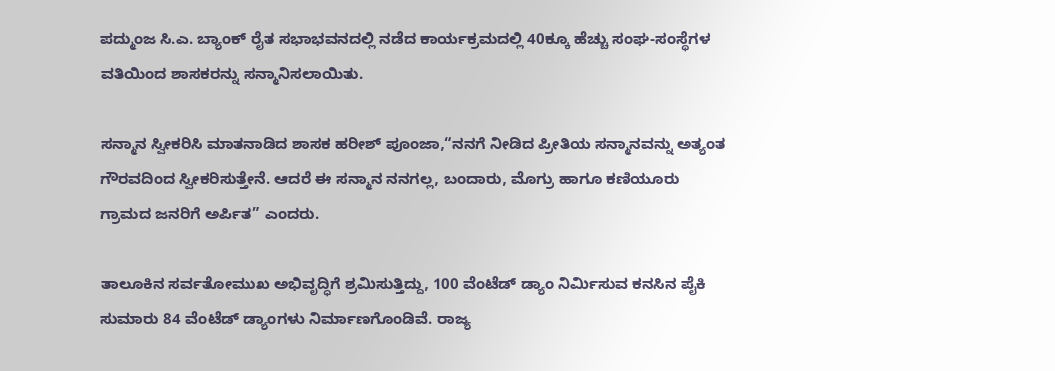ಪದ್ಮುಂಜ ಸಿ.ಎ. ಬ್ಯಾಂಕ್ ರೈತ ಸಭಾಭವನದಲ್ಲಿ ನಡೆದ ಕಾರ್ಯಕ್ರಮದಲ್ಲಿ 40ಕ್ಕೂ ಹೆಚ್ಚು ಸಂಘ-ಸಂಸ್ಥೆಗಳ ವತಿಯಿಂದ ಶಾಸಕರನ್ನು ಸನ್ಮಾನಿಸಲಾಯಿತು.

ಸನ್ಮಾನ ಸ್ವೀಕರಿಸಿ ಮಾತನಾಡಿದ ಶಾಸಕ ಹರೀಶ್ ಪೂಂಜಾ,“ನನಗೆ ನೀಡಿದ ಪ್ರೀತಿಯ ಸನ್ಮಾನವನ್ನು ಅತ್ಯಂತ ಗೌರವದಿಂದ ಸ್ವೀಕರಿಸುತ್ತೇನೆ. ಆದರೆ ಈ ಸನ್ಮಾನ ನನಗಲ್ಲ, ಬಂದಾರು, ಮೊಗ್ರು ಹಾಗೂ ಕಣಿಯೂರು ಗ್ರಾಮದ ಜನರಿಗೆ ಅರ್ಪಿತ” ಎಂದರು.

ತಾಲೂಕಿನ ಸರ್ವತೋಮುಖ ಅಭಿವೃದ್ಧಿಗೆ ಶ್ರಮಿಸುತ್ತಿದ್ದು, 100 ವೆಂಟೆಡ್ ಡ್ಯಾಂ ನಿರ್ಮಿಸುವ ಕನಸಿನ ಪೈಕಿ ಸುಮಾರು 84 ವೆಂಟೆಡ್ ಡ್ಯಾಂಗಳು ನಿರ್ಮಾಣಗೊಂಡಿವೆ. ರಾಜ್ಯ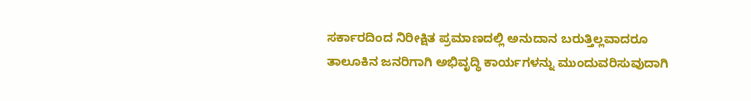ಸರ್ಕಾರದಿಂದ ನಿರೀಕ್ಷಿತ ಪ್ರಮಾಣದಲ್ಲಿ ಅನುದಾನ ಬರುತ್ತಿಲ್ಲವಾದರೂ ತಾಲೂಕಿನ ಜನರಿಗಾಗಿ ಅಭಿವೃದ್ಧಿ ಕಾರ್ಯಗಳನ್ನು ಮುಂದುವರಿಸುವುದಾಗಿ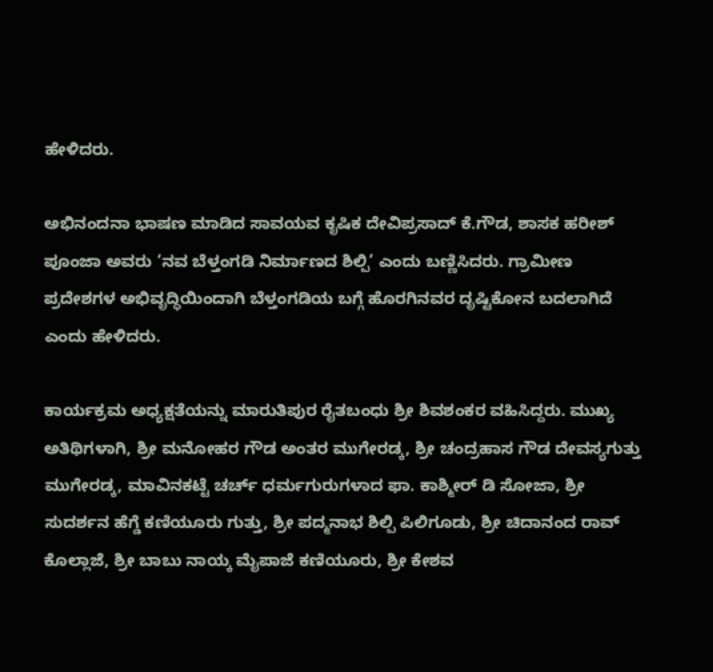ಹೇಳಿದರು.

ಅಭಿನಂದನಾ ಭಾಷಣ ಮಾಡಿದ ಸಾವಯವ ಕೃಷಿಕ ದೇವಿಪ್ರಸಾದ್ ಕೆ.ಗೌಡ, ಶಾಸಕ ಹರೀಶ್ ಪೂಂಜಾ ಅವರು ‘ನವ ಬೆಳ್ತಂಗಡಿ ನಿರ್ಮಾಣದ ಶಿಲ್ಪಿ’ ಎಂದು ಬಣ್ಣಿಸಿದರು. ಗ್ರಾಮೀಣ ಪ್ರದೇಶಗಳ ಅಭಿವೃದ್ಧಿಯಿಂದಾಗಿ ಬೆಳ್ತಂಗಡಿಯ ಬಗ್ಗೆ ಹೊರಗಿನವರ ದೃಷ್ಟಿಕೋನ ಬದಲಾಗಿದೆ ಎಂದು ಹೇಳಿದರು.

ಕಾರ್ಯಕ್ರಮ ಅಧ್ಯಕ್ಷತೆಯನ್ನು ಮಾರುತಿಪುರ ರೈತಬಂಧು ಶ್ರೀ ಶಿವಶಂಕರ ವಹಿಸಿದ್ದರು. ಮುಖ್ಯ ಅತಿಥಿಗಳಾಗಿ, ಶ್ರೀ ಮನೋಹರ ಗೌಡ ಅಂತರ ಮುಗೇರಡ್ಕ, ಶ್ರೀ ಚಂದ್ರಹಾಸ ಗೌಡ ದೇವಸ್ಯಗುತ್ತು ಮುಗೇರಡ್ಕ, ಮಾವಿನಕಟ್ಟೆ ಚರ್ಚ್ ಧರ್ಮಗುರುಗಳಾದ ಫಾ. ಕಾಶ್ಮೀರ್ ಡಿ ಸೋಜಾ, ಶ್ರೀ ಸುದರ್ಶನ ಹೆಗ್ಡೆ ಕಣಿಯೂರು ಗುತ್ತು, ಶ್ರೀ ಪದ್ಮನಾಭ ಶಿಲ್ಪಿ ಪಿಲಿಗೂಡು, ಶ್ರೀ ಚಿದಾನಂದ ರಾವ್ ಕೊಲ್ಲಾಜೆ, ಶ್ರೀ ಬಾಬು ನಾಯ್ಕ ಮೈಪಾಜೆ ಕಣಿಯೂರು, ಶ್ರೀ ಕೇಶವ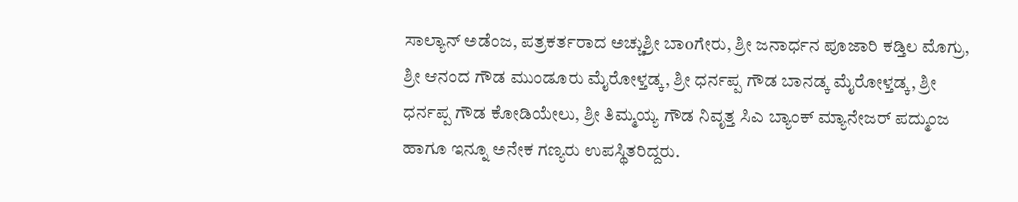ಸಾಲ್ಯಾನ್ ಅಡೆಂಜ, ಪತ್ರಕರ್ತರಾದ ಅಚ್ಚುಶ್ರೀ ಬಾoಗೇರು, ಶ್ರೀ ಜನಾರ್ಧನ ಪೂಜಾರಿ ಕಡ್ತಿಲ ಮೊಗ್ರು, ಶ್ರೀ ಆನಂದ ಗೌಡ ಮುಂಡೂರು ಮೈರೋಳ್ತಡ್ಕ, ಶ್ರೀ ಧರ್ನಪ್ಪ ಗೌಡ ಬಾನಡ್ಕ ಮೈರೋಳ್ತಡ್ಕ, ಶ್ರೀ ಧರ್ನಪ್ಪ ಗೌಡ ಕೋಡಿಯೇಲು, ಶ್ರೀ ತಿಮ್ಮಯ್ಯ ಗೌಡ ನಿವೃತ್ತ ಸಿಎ ಬ್ಯಾಂಕ್ ಮ್ಯಾನೇಜರ್ ಪದ್ಮುಂಜ ಹಾಗೂ ಇನ್ನೂ ಅನೇಕ ಗಣ್ಯರು ಉಪಸ್ಥಿತರಿದ್ದರು.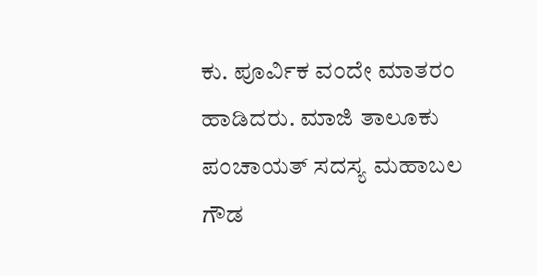ಕು. ಪೂರ್ವಿಕ ವಂದೇ ಮಾತರಂ ಹಾಡಿದರು. ಮಾಜಿ ತಾಲೂಕು ಪಂಚಾಯತ್ ಸದಸ್ಯ ಮಹಾಬಲ ಗೌಡ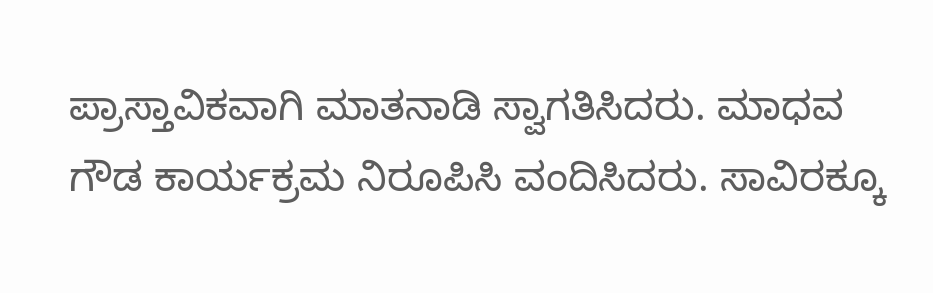ಪ್ರಾಸ್ತಾವಿಕವಾಗಿ ಮಾತನಾಡಿ ಸ್ವಾಗತಿಸಿದರು. ಮಾಧವ ಗೌಡ ಕಾರ್ಯಕ್ರಮ ನಿರೂಪಿಸಿ ವಂದಿಸಿದರು. ಸಾವಿರಕ್ಕೂ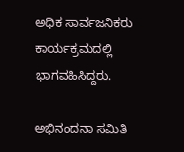ಅಧಿಕ ಸಾರ್ವಜನಿಕರು ಕಾರ್ಯಕ್ರಮದಲ್ಲಿ ಭಾಗವಹಿಸಿದ್ದರು.

ಅಭಿನಂದನಾ ಸಮಿತಿ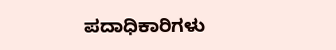ಪದಾಧಿಕಾರಿಗಳು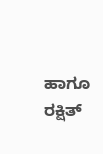ಹಾಗೂ ರಕ್ಷಿತ್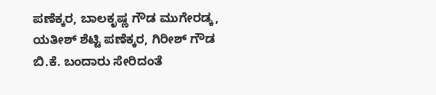ಪಣೆಕ್ಕರ, ಬಾಲಕೃಷ್ಣ ಗೌಡ ಮುಗೇರಡ್ಕ, ಯತೀಶ್ ಶೆಟ್ಟಿ ಪಣೆಕ್ಕರ, ಗಿರೀಶ್ ಗೌಡ ಬಿ.ಕೆ. ಬಂದಾರು ಸೇರಿದಂತೆ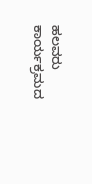ಹಲವರು ಕಾರ್ಯಕ್ರಮದ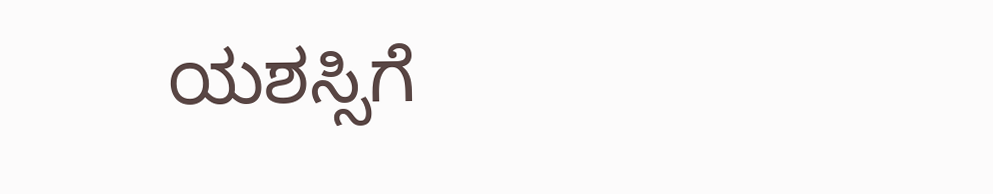ಯಶಸ್ಸಿಗೆ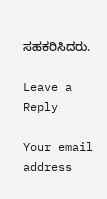ಸಹಕರಿಸಿದರು.

Leave a Reply

Your email address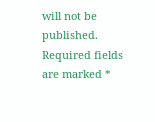will not be published. Required fields are marked *